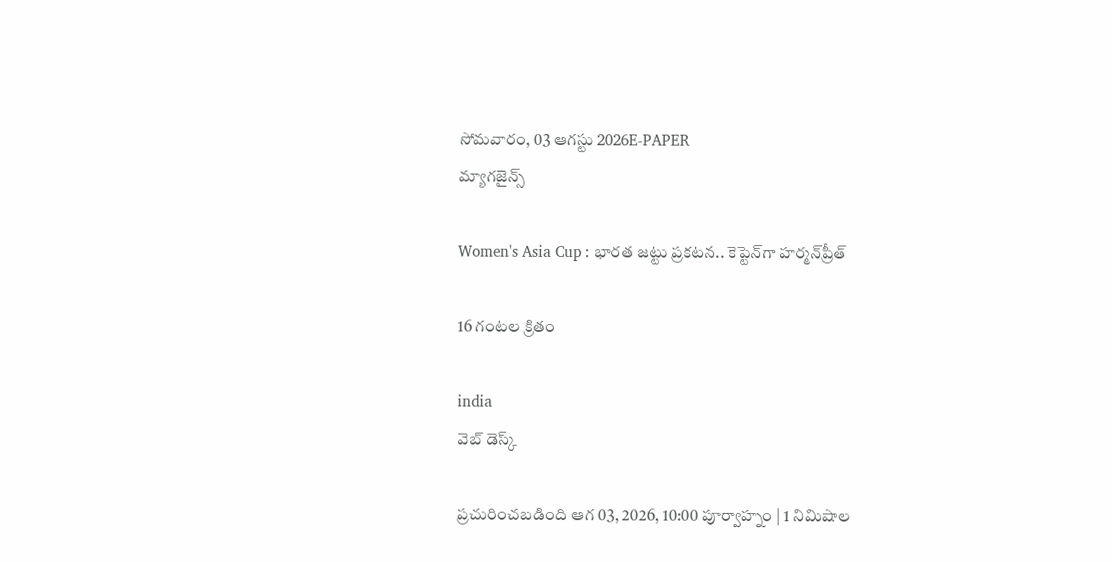సోమవారం, 03 ఆగస్టు 2026E-PAPER
మ్యాగజైన్స్

Women's Asia Cup : భారత జట్టు ప్రకటన.. కెప్టెన్‌గా హర్మన్‌ప్రీత్

16 గంటల క్రితం

india
వెబ్ డెస్క్

ప్రచురించబడింది ఆగ 03, 2026, 10:00 పూర్వాహ్నం | 1 నిమిషాల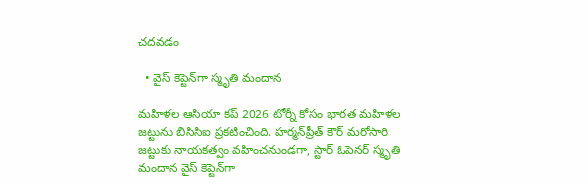చదవడం

  • వైస్ కెప్టెన్‌గా స్మృతి మందాన

మహిళల ఆసియా కప్ 2026 టోర్నీ కోసం భారత మహిళల జట్టును బిసిసిఐ ప్రకటించింది. హర్మన్‌ప్రీత్ కౌర్ మరోసారి జట్టుకు నాయకత్వం వహించనుండగా, స్టార్ ఓపెనర్ స్మృతి మందాన వైస్ కెప్టెన్‌గా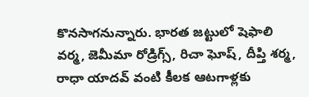కొనసాగనున్నారు. భారత జట్టులో షెఫాలి వర్మ, జెమీమా రోడ్రిగ్స్, రిచా ఘోష్, దీప్తి శర్మ, రాధా యాదవ్ వంటి కీలక ఆటగాళ్లకు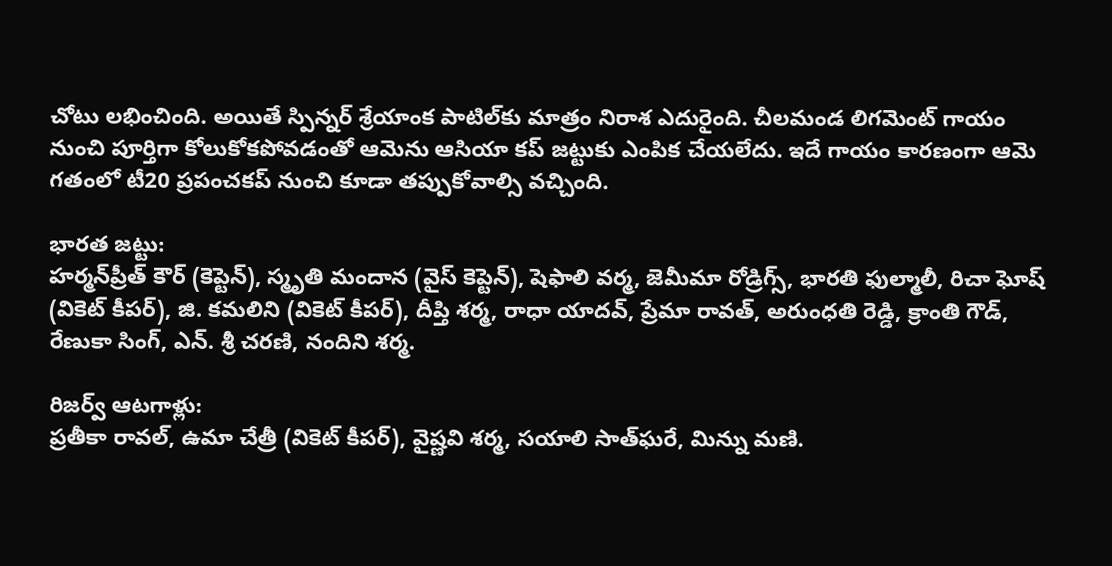చోటు లభించింది. అయితే స్పిన్నర్ శ్రేయాంక పాటిల్‌కు మాత్రం నిరాశ ఎదురైంది. చీలమండ లిగమెంట్ గాయం నుంచి పూర్తిగా కోలుకోకపోవడంతో ఆమెను ఆసియా కప్ జట్టుకు ఎంపిక చేయలేదు. ఇదే గాయం కారణంగా ఆమె గతంలో టీ20 ప్రపంచకప్‌ నుంచి కూడా తప్పుకోవాల్సి వచ్చింది.

భారత జట్టు:
హర్మన్‌ప్రీత్ కౌర్ (కెప్టెన్), స్మృతి మందాన (వైస్ కెప్టెన్), షెఫాలి వర్మ, జెమీమా రోడ్రిగ్స్, భారతి ఫుల్మాలీ, రిచా ఘోష్ (వికెట్ కీపర్), జి. కమలిని (వికెట్ కీపర్), దీప్తి శర్మ, రాధా యాదవ్, ప్రేమా రావత్, అరుంధతి రెడ్డి, క్రాంతి గౌడ్, రేణుకా సింగ్, ఎన్. శ్రీ చరణి, నందిని శర్మ.

రిజర్వ్ ఆటగాళ్లు:
ప్రతీకా రావల్, ఉమా చేత్రీ (వికెట్ కీపర్), వైష్ణవి శర్మ, సయాలి సాత్‌ఘరే, మిన్ను మణి.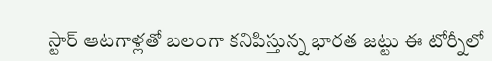స్టార్ ఆటగాళ్లతో బలంగా కనిపిస్తున్న భారత జట్టు ఈ టోర్నీలో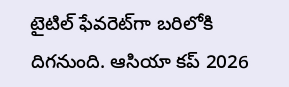టైటిల్ ఫేవరెట్‌గా బరిలోకి దిగనుంది. ఆసియా కప్ 2026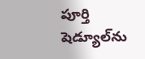పూర్తి షెడ్యూల్‌ను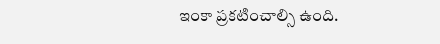ఇంకా ప్రకటించాల్సి ఉంది.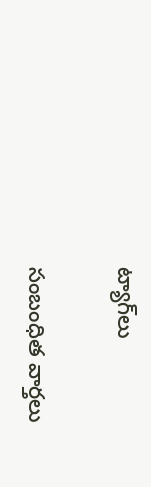ట్యాగ్‌లు

సంబంధిత వార్తలు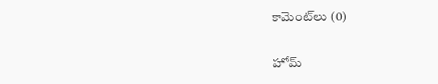కామెంట్‌లు (0)

హోమ్